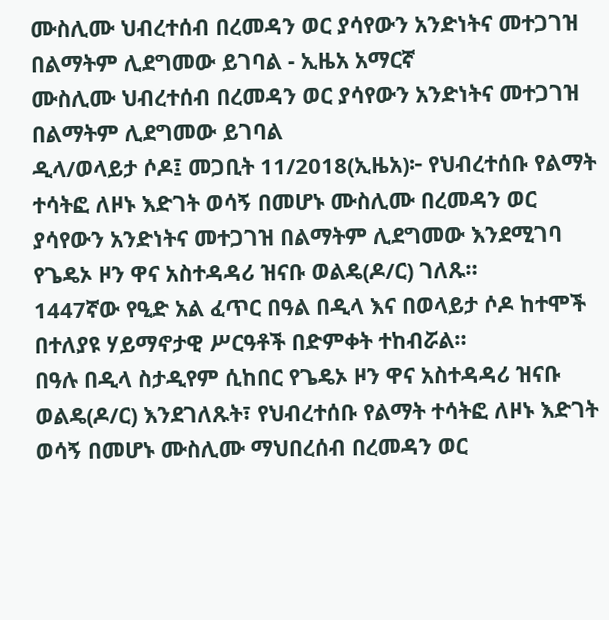ሙስሊሙ ህብረተሰብ በረመዳን ወር ያሳየውን አንድነትና መተጋገዝ በልማትም ሊደግመው ይገባል - ኢዜአ አማርኛ
ሙስሊሙ ህብረተሰብ በረመዳን ወር ያሳየውን አንድነትና መተጋገዝ በልማትም ሊደግመው ይገባል
ዲላ/ወላይታ ሶዶ፤ መጋቢት 11/2018(ኢዜአ)፦ የህብረተሰቡ የልማት ተሳትፎ ለዞኑ እድገት ወሳኝ በመሆኑ ሙስሊሙ በረመዳን ወር ያሳየውን አንድነትና መተጋገዝ በልማትም ሊደግመው እንደሚገባ የጌዴኦ ዞን ዋና አስተዳዳሪ ዝናቡ ወልዴ(ዶ/ር) ገለጹ።
1447ኛው የዒድ አል ፈጥር በዓል በዲላ እና በወላይታ ሶዶ ከተሞች በተለያዩ ሃይማኖታዊ ሥርዓቶች በድምቀት ተከብሯል።
በዓሉ በዲላ ስታዲየም ሲከበር የጌዴኦ ዞን ዋና አስተዳዳሪ ዝናቡ ወልዴ(ዶ/ር) እንደገለጹት፣ የህብረተሰቡ የልማት ተሳትፎ ለዞኑ እድገት ወሳኝ በመሆኑ ሙስሊሙ ማህበረሰብ በረመዳን ወር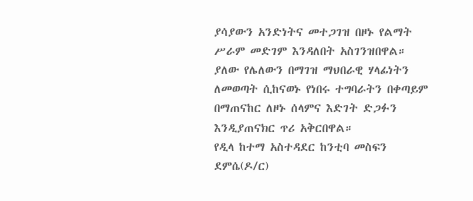ያሳያውን አንድነትና መተጋገዝ በዞኑ የልማት ሥራም መድገም እንዳለበት አስገንዝበዋል።
ያለው የሌለውን በማገዝ ማህበራዊ ሃላፊነትን ለመወጣት ሲከናወኑ የነበሩ ተግባራትን በቀጣይም በማጠናከር ለዞኑ ሰላምና እድገት ድጋፉን እንዲያጠናክር ጥሪ አቅርበዋል።
የዲላ ከተማ አስተዳደር ከንቲባ መስፍን ደምሴ(ዶ/ር)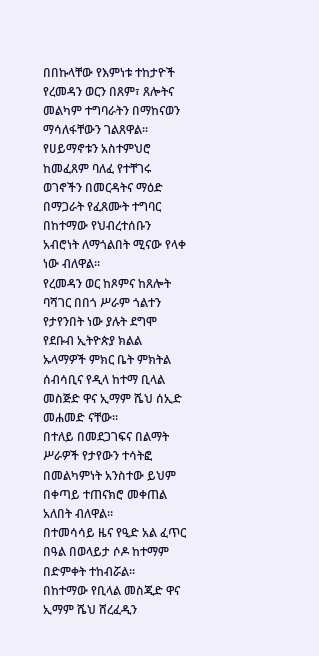በበኩላቸው የእምነቱ ተከታዮች የረመዳን ወርን በጸም፣ ጸሎትና መልካም ተግባራትን በማከናወን ማሳለፋቸውን ገልጸዋል።
የሀይማኖቱን አስተምህሮ ከመፈጸም ባለፈ የተቸገሩ ወገኖችን በመርዳትና ማዕድ በማጋራት የፈጸሙት ተግባር በከተማው የህብረተሰቡን አብሮነት ለማጎልበት ሚናው የላቀ ነው ብለዋል።
የረመዳን ወር ከጾምና ከጸሎት ባሻገር በበጎ ሥራም ጎልተን የታየንበት ነው ያሉት ደግሞ የደቡብ ኢትዮጵያ ክልል ኡላማዎች ምክር ቤት ምክትል ሰብሳቢና የዲላ ከተማ ቢላል መስጅድ ዋና ኢማም ሼህ ሰኢድ መሐመድ ናቸው።
በተለይ በመደጋገፍና በልማት ሥራዎች የታየውን ተሳትፎ በመልካምነት አንስተው ይህም በቀጣይ ተጠናክሮ መቀጠል አለበት ብለዋል።
በተመሳሳይ ዜና የዒድ አል ፈጥር በዓል በወላይታ ሶዶ ከተማም በድምቀት ተከብሯል።
በከተማው የቢላል መስጂድ ዋና ኢማም ሼህ ሸረፈዲን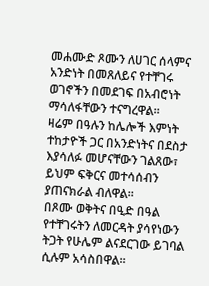መሐሙድ ጾሙን ለሀገር ሰላምና አንድነት በመጸለይና የተቸገሩ ወገኖችን በመደገፍ በአብሮነት ማሳለፋቸውን ተናግረዋል።
ዛሬም በዓሉን ከሌሎች እምነት ተከታዮች ጋር በአንድነትና በደስታ እያሳለፉ መሆናቸውን ገልጸው፣ ይህም ፍቅርና መተሳሰብን ያጠናክራል ብለዋል።
በጾሙ ወቅትና በዒድ በዓል የተቸገሩትን ለመርዳት ያሳየነውን ትጋት የሁሌም ልናደርገው ይገባል ሲሉም አሳስበዋል።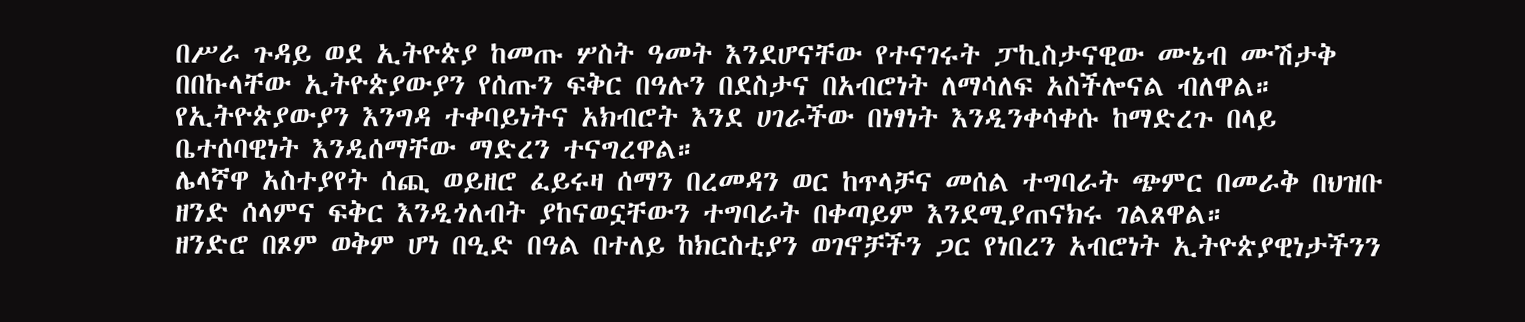በሥራ ጉዳይ ወደ ኢትዮጵያ ከመጡ ሦስት ዓመት እንደሆናቸው የተናገሩት ፓኪስታናዊው ሙኔብ ሙሽታቅ በበኩላቸው ኢትዮጵያውያን የሰጡን ፍቅር በዓሉን በደስታና በአብሮነት ለማሳለፍ አስችሎናል ብለዋል።
የኢትዮጵያውያን እንግዳ ተቀባይነትና አክብሮት እንደ ሀገራችው በነፃነት እንዲንቀሳቀሱ ከማድረጉ በላይ ቤተሰባዊነት እንዲሰማቸው ማድረን ተናግረዋል።
ሌላኛዋ አስተያየት ሰጪ ወይዘሮ ፈይሩዛ ሰማን በረመዳን ወር ከጥላቻና መሰል ተግባራት ጭምር በመራቅ በህዝቡ ዘንድ ሰላምና ፍቅር እንዲጎለብት ያከናወኗቸውን ተግባራት በቀጣይም እንደሚያጠናክሩ ገልጸዋል።
ዘንድሮ በጾም ወቅም ሆነ በዒድ በዓል በተለይ ከክርስቲያን ወገኖቻችን ጋር የነበረን አብሮነት ኢትዮጵያዊነታችንን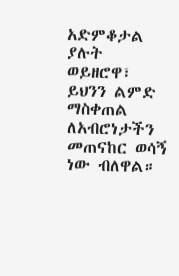አድምቆታል ያሉት ወይዘሮዋ፣ ይህንን ልምድ ማስቀጠል ለአብሮነታችን መጠናከር ወሳኝ ነው ብለዋል።